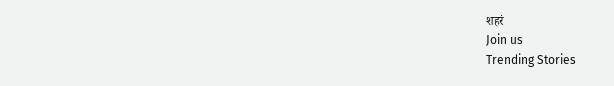शहरं
Join us
Trending Stories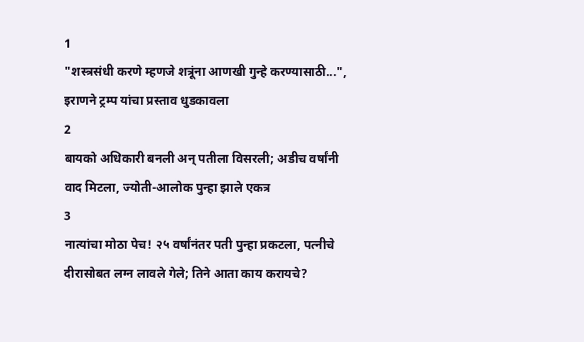1
"शस्त्रसंधी करणे म्हणजे शत्रूंना आणखी गुन्हे करण्यासाठी...", इराणने ट्रम्प यांचा प्रस्ताव धुडकावला
2
बायको अधिकारी बनली अन् पतीला विसरली; अडीच वर्षांनी वाद मिटला, ज्योती-आलोक पुन्हा झाले एकत्र
3
नात्यांचा मोठा पेच! २५ वर्षांनंतर पती पुन्हा प्रकटला, पत्नीचे दीरासोबत लग्न लावले गेले; तिने आता काय करायचे?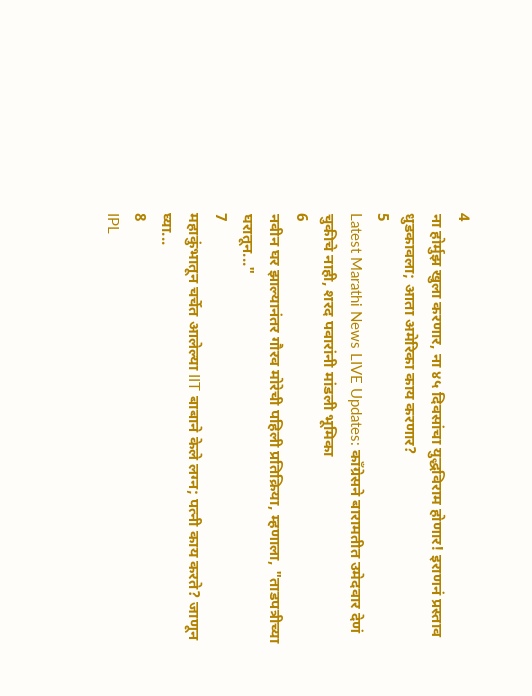4
ना होर्मुझ खुला करणार, ना ४५ दिवसांचा युद्धविराम होणार! इराणनं प्रस्ताव धुडकावला; आता अमेरिका काय करणार?
5
Latest Marathi News LIVE Updates: काँग्रेसने बारामतीत उमेदवार देणं चुकीचे नाही, शरद पवारांनी मांडली भूमिका
6
नवीन घर झाल्यानंतर गौरव मोरेची पहिली प्रतिक्रिया, म्हणाला, "ताडपत्रीच्या घरातून..."
7
महाकुंभातून चर्चेत आलेल्या IIT बाबाने केले लग्न; पत्नी काय करते? जाणून घ्या...
8
IPL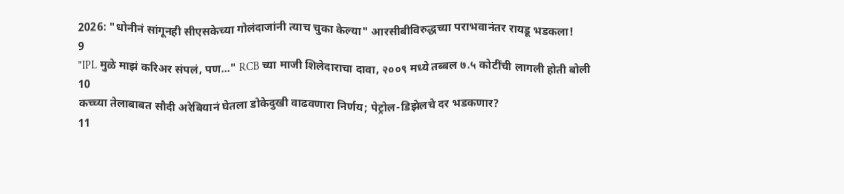2026: "धोनीनं सांगूनही सीएसकेच्या गोलंदाजांनी त्याच चुका केल्या" आरसीबीविरुद्धच्या पराभवानंतर रायडू भडकला!
9
"IPL मुळे माझं करिअर संपलं, पण..." RCB च्या माजी शिलेदाराचा दावा, २००९ मध्ये तब्बल ७.५ कोटींची लागली होती बोली
10
कच्च्या तेलाबाबत सौदी अरेबियानं घेतला डोकेदुखी वाढवणारा निर्णय; पेट्रोल-डिझेलचे दर भडकणार?
11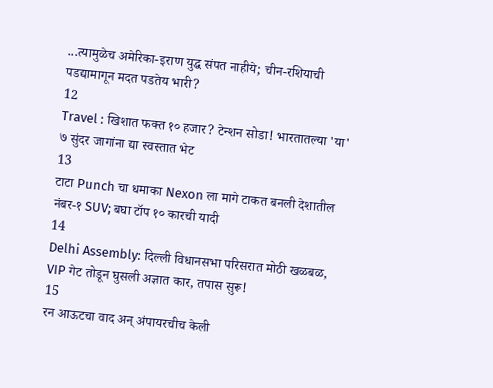...त्यामुळेच अमेरिका-इराण युद्ध संपत नाहीये; चीन-रशियाची पडद्यामागून मदत पडतेय भारी?
12
Travel : खिशात फक्त १० हजार? टेन्शन सोडा! भारतातल्या 'या' ७ सुंदर जागांना द्या स्वस्तात भेट
13
टाटा Punch चा धमाका Nexon ला मागे टाकत बनली देशातील नंबर-१ SUV; बघा टॉप १० कारची यादी
14
Delhi Assembly: दिल्ली विधानसभा परिसरात मोठी खळबळ, VIP गेट तोडून घुसली अज्ञात कार, तपास सुरू!
15
रन आऊटचा वाद अन् अंपायरचीच केली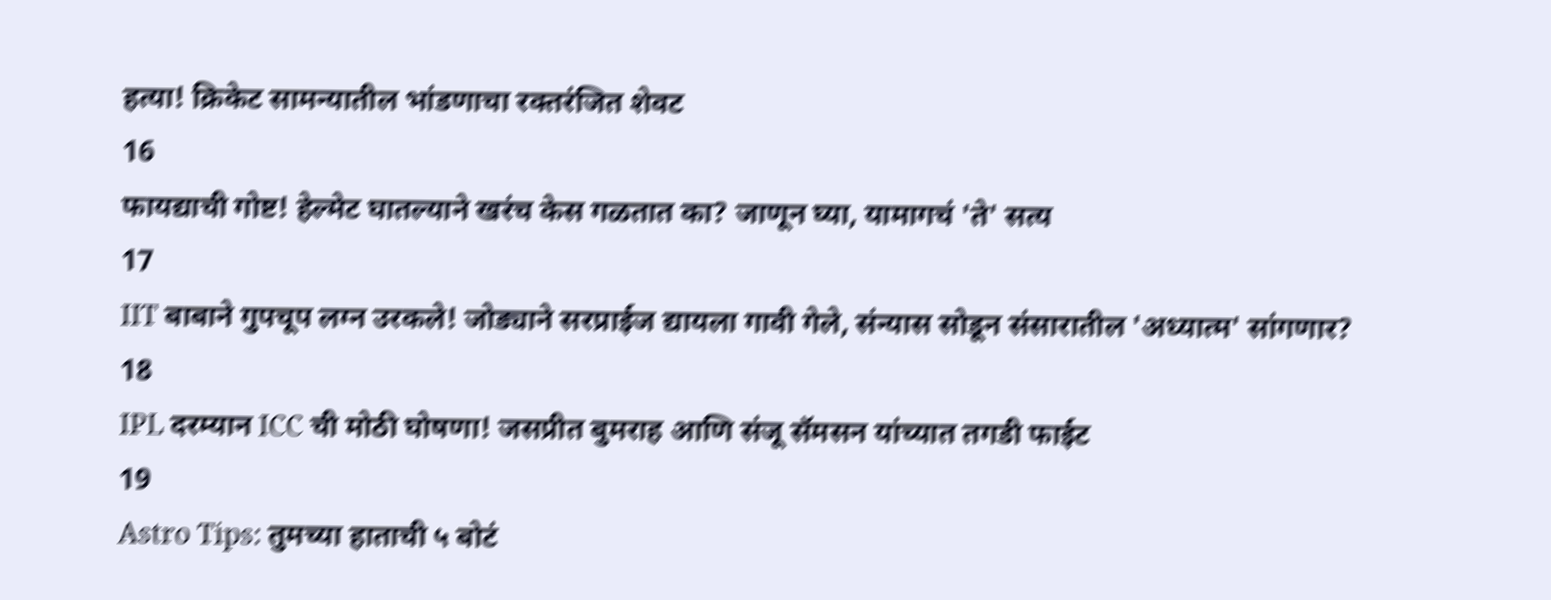हत्या! क्रिकेट सामन्यातील भांडणाचा रक्तरंजित शेवट
16
फायद्याची गोष्ट! हेल्मेट घातल्याने खरंच केस गळतात का? जाणून घ्या, यामागचं 'ते' सत्य
17
IIT बाबाने गुपचूप लग्न उरकले! जोड्याने सरप्राईज द्यायला गावी गेले, संन्यास सोडून संसारातील 'अध्यात्म' सांगणार?
18
IPL दरम्यान ICC ची मोठी घोषणा! जसप्रीत बुमराह आणि संजू सॅमसन यांच्यात तगडी फाईट
19
Astro Tips: तुमच्या हाताची ५ बोटं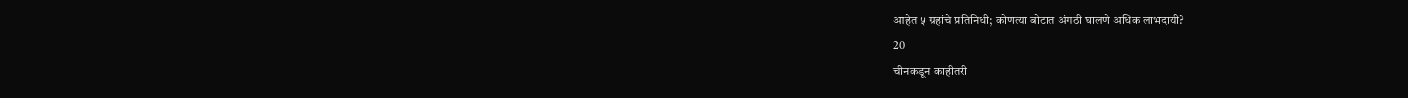आहेत ५ ग्रहांचे प्रतिनिधी; कोणत्या बोटात अंगठी घालणे अधिक लाभदायी?
20
चीनकडून काहीतरी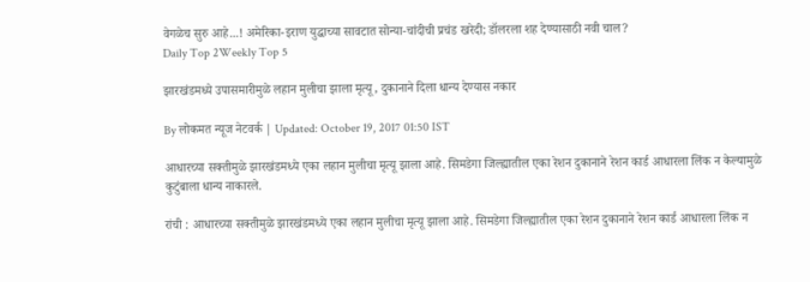वेगळेच सुरु आहे...! अमेरिका-इराण युद्धाच्या सावटात सोन्या-चांदीची प्रचंड खरेदी; डॉलरला शह देण्यासाठी नवी चाल?
Daily Top 2Weekly Top 5

झारखंडमध्ये उपासमारीमुळे लहान मुलीचा झाला मृत्यू , दुकानाने दिला धान्य देण्यास नकार

By लोकमत न्यूज नेटवर्क | Updated: October 19, 2017 01:50 IST

आधारच्या सक्तीमुळे झारखंडमध्ये एका लहान मुलीचा मृत्यू झाला आहे. सिमडेगा जिल्ह्यातील एका रेशन दुकानाने रेशन कार्ड आधारला लिंक न केल्यामुळे कुटुंबाला धान्य नाकारले.

रांची : आधारच्या सक्तीमुळे झारखंडमध्ये एका लहान मुलीचा मृत्यू झाला आहे. सिमडेगा जिल्ह्यातील एका रेशन दुकानाने रेशन कार्ड आधारला लिंक न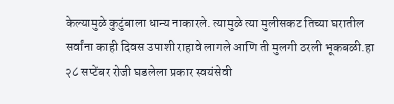केल्यामुळे कुटुंबाला धान्य नाकारले. त्यामुळे त्या मुलीसकट तिच्या घरातील सर्वांना काही दिवस उपाशी राहावे लागले आणि ती मुलगी ठरली भूकबळी.हा २८ सप्टेंबर रोजी घडलेला प्रकार स्वयंसेवी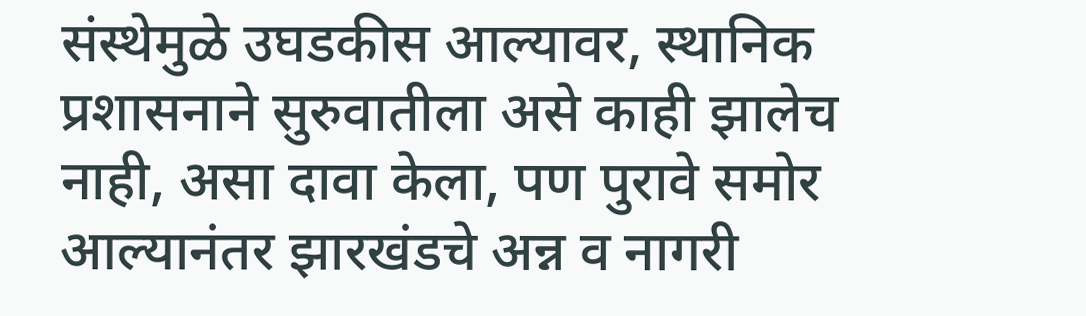संस्थेमुळे उघडकीस आल्यावर, स्थानिक प्रशासनाने सुरुवातीला असे काही झालेच नाही, असा दावा केला, पण पुरावे समोर आल्यानंतर झारखंडचे अन्न व नागरी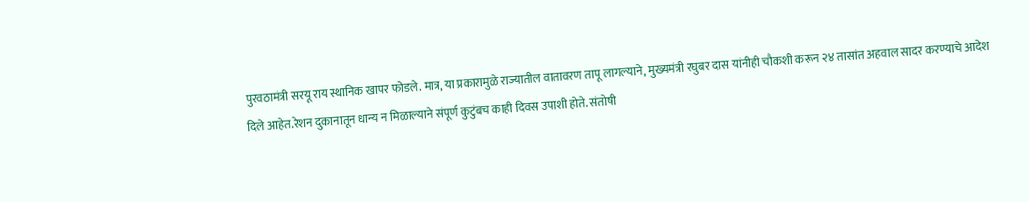पुरवठामंत्री सरयू राय स्थानिक खापर फोडले. मात्र, या प्रकारामुळे राज्यातील वातावरण तापू लागल्याने, मुख्यमंत्री रघुबर दास यांनीही चौकशी करून २४ तासांत अहवाल सादर करण्याचे आदेश दिले आहेत.रेशन दुकानातून धान्य न मिळाल्याने संपूर्ण कुटुंबच काही दिवस उपाशी होते. संतोषी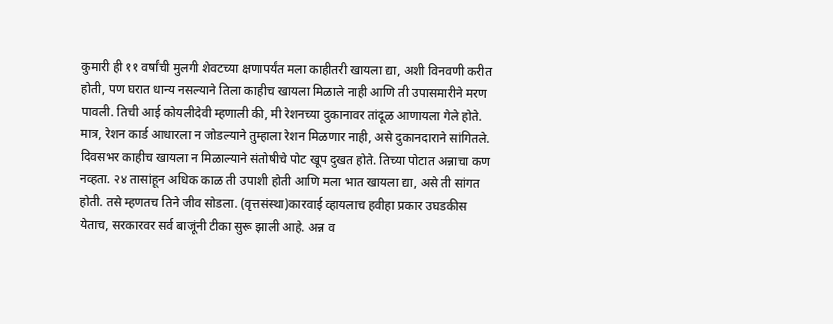कुमारी ही ११ वर्षांची मुलगी शेवटच्या क्षणापर्यंत मला काहीतरी खायला द्या, अशी विनवणी करीत होती, पण घरात धान्य नसल्याने तिला काहीच खायला मिळाले नाही आणि ती उपासमारीने मरण पावली. तिची आई कोयलीदेवी म्हणाली की, मी रेशनच्या दुकानावर तांदूळ आणायला गेले होते. मात्र, रेशन कार्ड आधारला न जोडल्याने तुम्हाला रेशन मिळणार नाही, असे दुकानदाराने सांगितले. दिवसभर काहीच खायला न मिळाल्याने संतोषीचे पोट खूप दुखत होते. तिच्या पोटात अन्नाचा कण नव्हता. २४ तासांहून अधिक काळ ती उपाशी होती आणि मला भात खायला द्या, असे ती सांगत होती. तसे म्हणतच तिने जीव सोडला. (वृत्तसंस्था)कारवाई व्हायलाच हवीहा प्रकार उघडकीस येताच, सरकारवर सर्व बाजूंनी टीका सुरू झाली आहे. अन्न व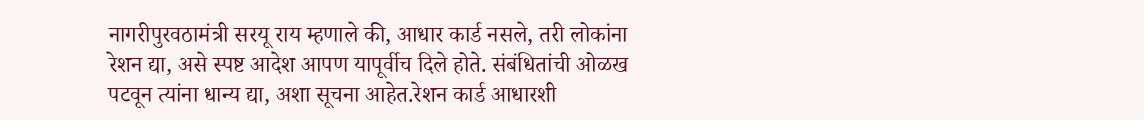नागरीपुरवठामंत्री सरयू राय म्हणाले की, आधार कार्ड नसले, तरी लोकांना रेशन द्या, असे स्पष्ट आदेश आपण यापूर्वीच दिले होते. संबंधितांची ओळख पटवून त्यांना धान्य द्या, अशा सूचना आहेत.रेशन कार्ड आधारशी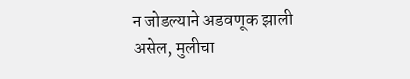न जोडल्याने अडवणूक झाली असेल, मुलीचा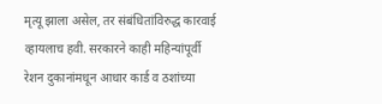मृत्यू झाला असेल, तर संबंधितांविरुद्ध कारवाई व्हायलाच हवी. सरकारने काही महिन्यांपूर्वी रेशन दुकानांमधून आधार कार्ड व ठशांच्या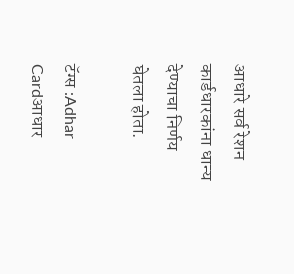आधारे सर्व रेशन कार्डधारकांना धान्य देण्याचा निर्णय घेतला होता.

टॅग्स :Adhar Cardआधार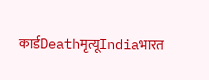कार्डDeathमृत्यूIndiaभारत